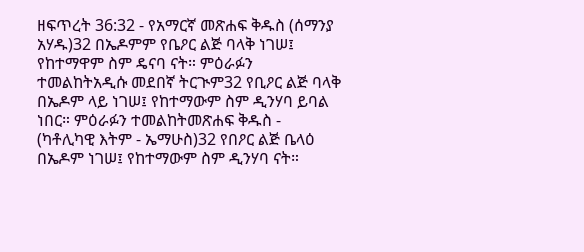ዘፍጥረት 36:32 - የአማርኛ መጽሐፍ ቅዱስ (ሰማንያ አሃዱ)32 በኤዶምም የቤዖር ልጅ ባላቅ ነገሠ፤ የከተማዋም ስም ዴናባ ናት። ምዕራፉን ተመልከትአዲሱ መደበኛ ትርጒም32 የቢዖር ልጅ ባላቅ በኤዶም ላይ ነገሠ፤ የከተማውም ስም ዲንሃባ ይባል ነበር። ምዕራፉን ተመልከትመጽሐፍ ቅዱስ - (ካቶሊካዊ እትም - ኤማሁስ)32 የበዖር ልጅ ቤላዕ በኤዶም ነገሠ፤ የከተማውም ስም ዲንሃባ ናት።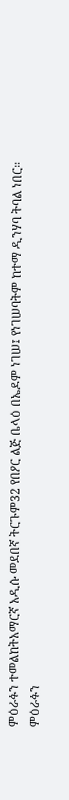ምዕራፉን ተመልከትአማርኛ አዲሱ መደበኛ ትርጉም32 የበዖር ልጅ ቤላዕ በኤዶም ነገሠ፤ የነገሠባትም ከተማ ዲንሃባ ትባል ነበር። ምዕራፉን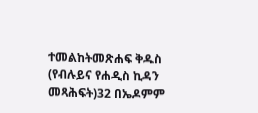ተመልከትመጽሐፍ ቅዱስ (የብሉይና የሐዲስ ኪዳን መጻሕፍት)32 በኤዶምም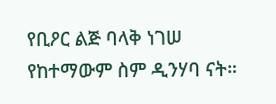የቢዖር ልጅ ባላቅ ነገሠ የከተማውም ስም ዲንሃባ ናት።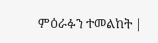ምዕራፉን ተመልከት |